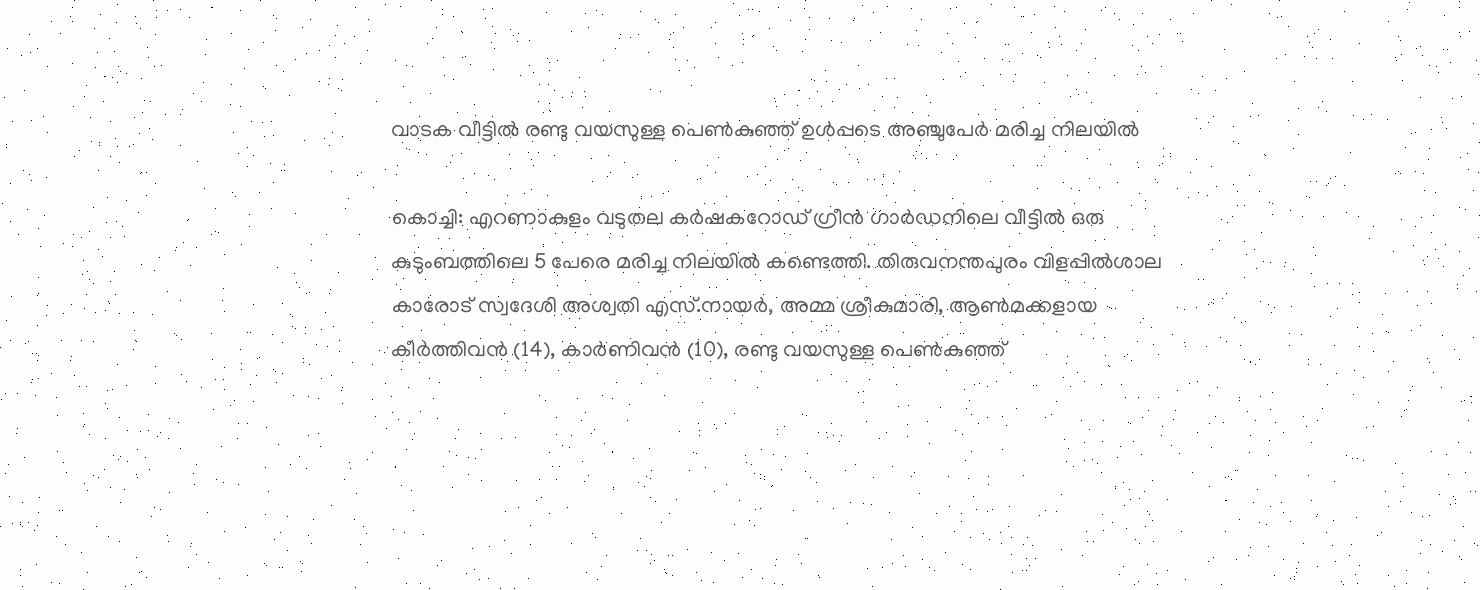വാടക വീട്ടിൽ രണ്ടു വയസുള്ള പെൺകുഞ്ഞ് ഉൾപ്പടെ അഞ്ചുപേർ മരിച്ച നിലയിൽ

കൊച്ചി: എറണാകുളം വടുതല കർഷകറോഡ് ഗ്രീൻ ഗാർഡനിലെ വീട്ടിൽ ഒരു കുടുംബത്തിലെ 5 പേരെ മരിച്ച നിലയിൽ കണ്ടെത്തി. തിരുവനന്തപുരം വിളപ്പിൽശാല കാരോട് സ്വദേശി അശ്വതി എസ്.നായർ, അമ്മ ശ്രീകുമാരി, ആൺമക്കളായ കീർത്തിവൻ (14), കാർണിവൻ (10), രണ്ടു വയസുള്ള പെൺകുഞ്ഞ്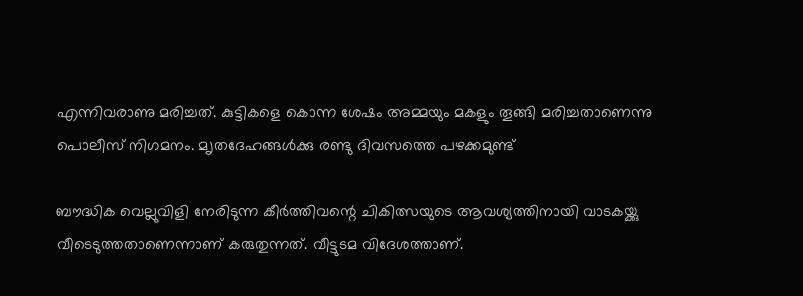എന്നിവരാണു മരിച്ചത്. കുട്ടികളെ കൊന്ന ശേഷം അമ്മയും മകളും തൂങ്ങി മരിച്ചതാണെന്നു പൊലീസ് നിഗമനം. മ‍ൃതദേഹങ്ങൾക്കു രണ്ടു ദിവസത്തെ പഴക്കമുണ്ട്

ബൗദ്ധിക വെല്ലുവിളി നേരിടുന്ന കീർത്തിവന്റെ ചികിത്സയുടെ ആവശ്യത്തിനായി വാടകയ്ക്കു വീടെടുത്തതാണെന്നാണ് കരുതുന്നത്. വീട്ടുടമ വിദേശത്താണ്.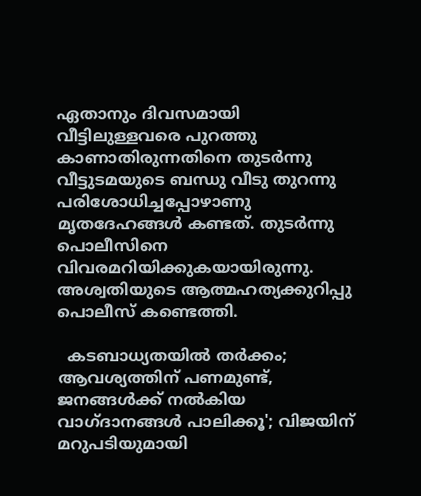ഏതാനും ദിവസമായി വീട്ടിലുള്ളവരെ പുറത്തു കാണാതിരുന്നതിനെ തുടർന്നു വീട്ടുടമയുടെ ബന്ധു വീടു തുറന്നു പരിശോധിച്ചപ്പോഴാണു മൃതദേഹങ്ങൾ കണ്ടത്. തുടർന്നു പൊലീസിനെ വിവരമറിയിക്കുകയായിരുന്നു. അശ്വതിയുടെ ആത്മഹത്യക്കുറിപ്പു പൊലീസ് കണ്ടെത്തി.

  കടബാധ്യതയിൽ തർക്കം; ആവശ്യത്തിന് പണമുണ്ട്, ജനങ്ങള്‍ക്ക് നല്‍കിയ വാഗ്ദാനങ്ങള്‍ പാലിക്കൂ'; വിജയിന് മറുപടിയുമായി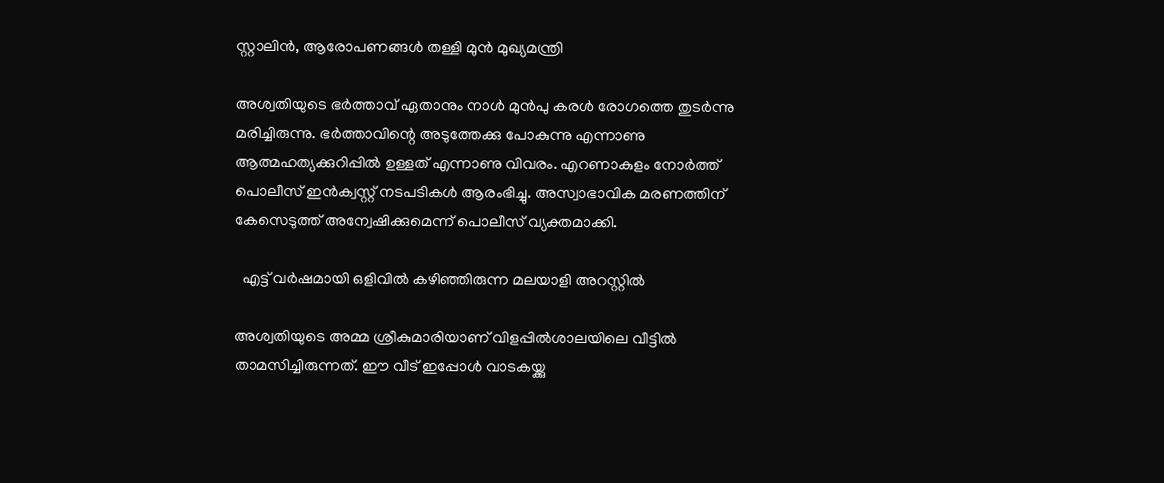സ്റ്റാലിൻ, ആരോപണങ്ങൾ തള്ളി മുൻ മുഖ്യമന്ത്രി

അശ്വതിയുടെ ഭർത്താവ് ഏതാനും നാൾ മുൻപു കരൾ രോഗത്തെ തുടർന്നു മരിച്ചിരുന്നു. ഭർത്താവിന്റെ അടുത്തേക്കു പോകുന്നു എന്നാണു ആത്മഹത്യക്കുറിപ്പിൽ ഉള്ളത് എന്നാണു വിവരം. എറണാകുളം നോർത്ത് പൊലീസ് ഇൻക്വസ്റ്റ് നടപടികൾ ആരംഭിച്ചു. അസ്വാഭാവിക മരണത്തിന് കേസെടുത്ത് അന്വേഷിക്കുമെന്ന് പൊലീസ് വ്യക്തമാക്കി.

  എട്ട് വർഷമായി ഒളിവിൽ കഴിഞ്ഞിരുന്ന മലയാളി അറസ്റ്റിൽ

അശ്വതിയുടെ അമ്മ ശ്രീകുമാരിയാണ് വിളപ്പില്‍ശാലയിലെ വീട്ടില്‍ താമസിച്ചിരുന്നത്. ഈ വീട് ഇപ്പോള്‍ വാടകയ്ക്കു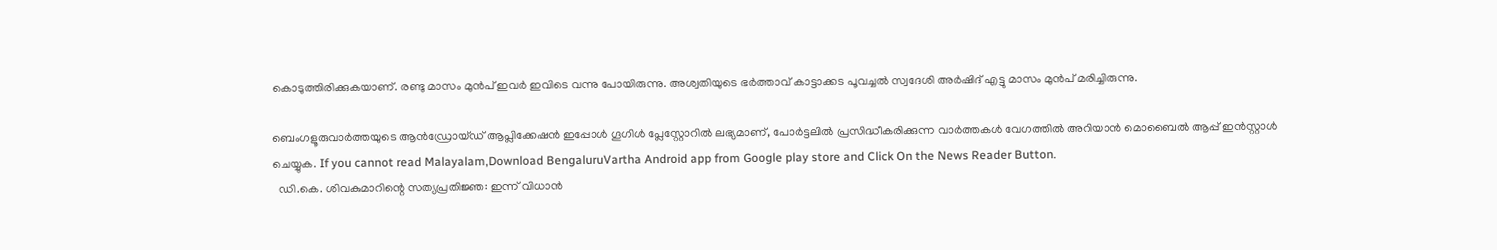കൊടുത്തിരിക്കുകയാണ്. രണ്ടു മാസം മുന്‍പ് ഇവര്‍ ഇവിടെ വന്നു പോയിരുന്നു. അശ്വതിയുടെ ഭര്‍ത്താവ് കാട്ടാക്കട പൂവച്ചല്‍ സ്വദേശി അര്‍ഷിദ് എട്ടു മാസം മുന്‍പ് മരിച്ചിരുന്നു.

ബെംഗളൂരുവാർത്തയുടെ ആൻഡ്രോയ്ഡ് ആപ്ലിക്കേഷൻ ഇപ്പോൾ ഗൂഗിൾ പ്ലേസ്റ്റോറിൽ ലഭ്യമാണ്, പോർട്ടലിൽ പ്രസിദ്ധീകരിക്കുന്ന വാർത്തകൾ വേഗത്തിൽ അറിയാൻ മൊബൈൽ ആപ്പ് ഇൻസ്റ്റാൾ ചെയ്യുക. If you cannot read Malayalam,Download BengaluruVartha Android app from Google play store and Click On the News Reader Button.
  ഡി.കെ. ശിവകുമാറിന്റെ സത്യപ്രതിജ്ഞ: ഇന്ന് വിധാൻ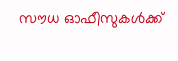സൗധ ഓഫീസുകൾക്ക്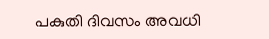പകുതി ദിവസം അവധി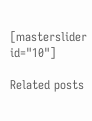[masterslider id="10"]

Related posts